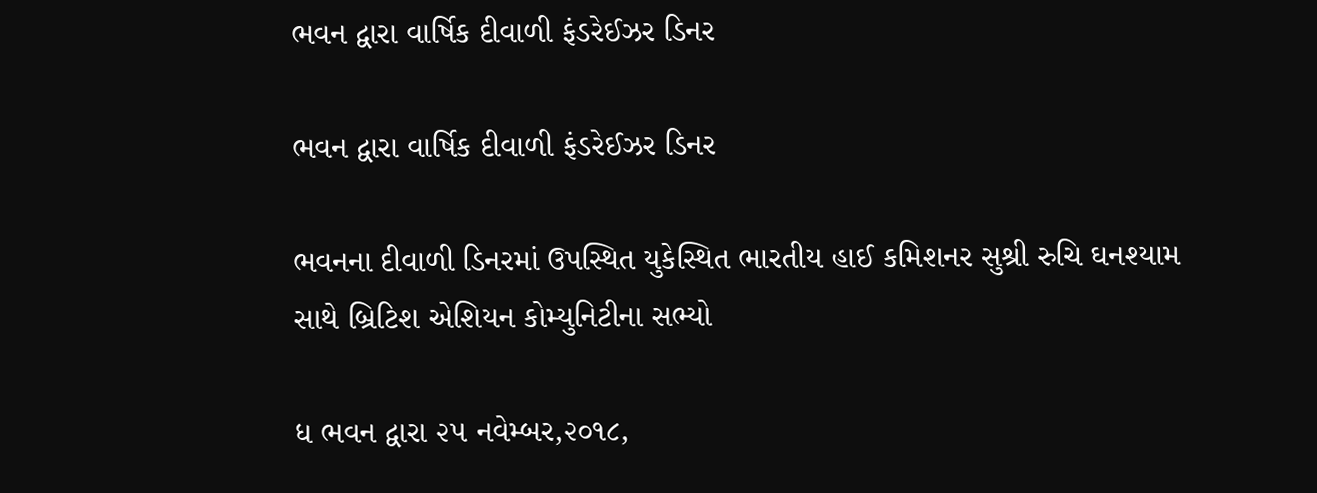ભવન દ્વારા વાર્ષિક દીવાળી ફંડરેઈઝર ડિનર

ભવન દ્વારા વાર્ષિક દીવાળી ફંડરેઈઝર ડિનર

ભવનના દીવાળી ડિનરમાં ઉપસ્થિત યુકેસ્થિત ભારતીય હાઈ કમિશનર સુશ્રી રુચિ ઘનશ્યામ સાથે બ્રિટિશ એશિયન કોમ્યુનિટીના સભ્યો

ધ ભવન દ્વારા ૨૫ નવેમ્બર,૨૦૧૮,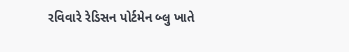રવિવારે રેડિસન પોર્ટમેન બ્લુ ખાતે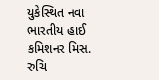યુકેસ્થિત નવા ભારતીય હાઈ કમિશનર મિસ. રુચિ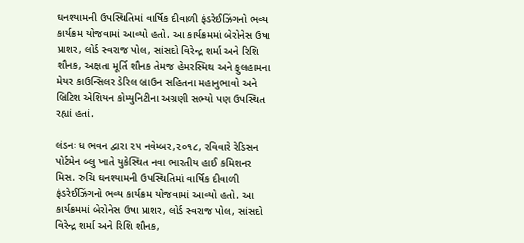ઘનશ્યામની ઉપસ્થિતિમાં વાર્ષિક દીવાળી ફંડરેઈઝિંગનો ભવ્ય કાર્યક્રમ યોજવામાં આવ્યો હતો. આ કાર્યક્રમમાં બેરોનેસ ઉષા પ્રાશર, લોર્ડ સ્વરાજ પોલ, સાંસદો વિરેન્દ્ર શર્મા અને રિશિ શૌનક, અક્ષતા મૂર્તિ શૌનક તેમજ હેમરસ્મિથ અને ફુલહામના મેયર કાઉન્સિલર ડેરિલ બ્રાઉન સહિતના મહાનુભાવો અને બ્રિટિશ એશિયન કોમ્યુનિટીના અગ્રણી સભ્યો પણ ઉપસ્થિત રહ્યાં હતાં.

લંડનઃ ધ ભવન દ્વારા ૨૫ નવેમ્બર,૨૦૧૮, રવિવારે રેડિસન પોર્ટમેન બ્લુ ખાતે યુકેસ્થિત નવા ભારતીય હાઈ કમિશનર મિસ. રુચિ ઘનશ્યામની ઉપસ્થિતિમાં વાર્ષિક દીવાળી ફંડરેઈઝિંગનો ભવ્ય કાર્યક્રમ યોજવામાં આવ્યો હતો. આ કાર્યક્રમમાં બેરોનેસ ઉષા પ્રાશર, લોર્ડ સ્વરાજ પોલ, સાંસદો વિરેન્દ્ર શર્મા અને રિશિ શૌનક,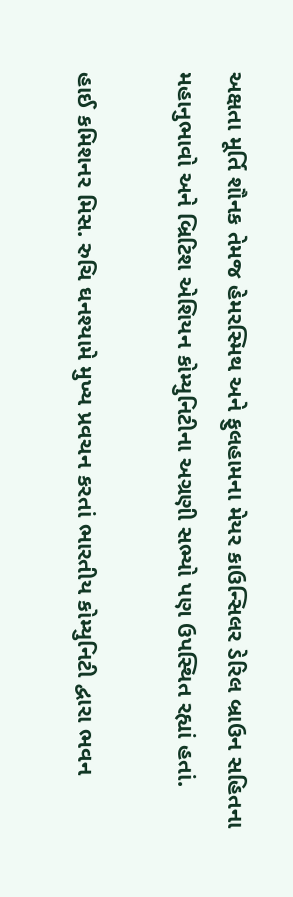અક્ષતા મૂર્તિ શૌનક તેમજ હેમરસ્મિથ અને ફુલહામના મેયર કાઉન્સિલર ડેરિલ બ્રાઉન સહિતના મહાનુભાવો અને બ્રિટિશ એશિયન કોમ્યુનિટીના અગ્રણી સભ્યો પણ ઉપસ્થિત રહ્યાં હતાં.

હાઈ કમિશનર મિસ. રુચિ ઘનશ્યામે મુખ્ય પ્રવચન કરતાં ભારતીય કોમ્યુનિટી દ્વારા ભવન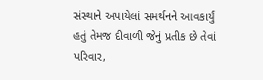સંસ્થાને અપાયેલાં સમર્થનને આવકાર્યું હતું તેમજ દીવાળી જેનું પ્રતીક છે તેવાં પરિવાર,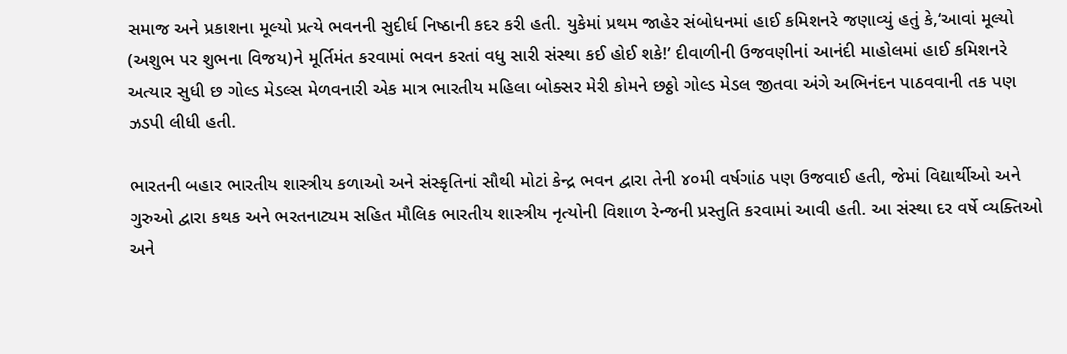સમાજ અને પ્રકાશના મૂલ્યો પ્રત્યે ભવનની સુદીર્ઘ નિષ્ઠાની કદર કરી હતી. યુકેમાં પ્રથમ જાહેર સંબોધનમાં હાઈ કમિશનરે જણાવ્યું હતું કે,‘આવાં મૂલ્યો (અશુભ પર શુભના વિજય)ને મૂર્તિમંત કરવામાં ભવન કરતાં વધુ સારી સંસ્થા કઈ હોઈ શકે!’ દીવાળીની ઉજવણીનાં આનંદી માહોલમાં હાઈ કમિશનરે અત્યાર સુધી છ ગોલ્ડ મેડલ્સ મેળવનારી એક માત્ર ભારતીય મહિલા બોક્સર મેરી કોમને છઠ્ઠો ગોલ્ડ મેડલ જીતવા અંગે અભિનંદન પાઠવવાની તક પણ ઝડપી લીધી હતી.

ભારતની બહાર ભારતીય શાસ્ત્રીય કળાઓ અને સંસ્કૃતિનાં સૌથી મોટાં કેન્દ્ર ભવન દ્વારા તેની ૪૦મી વર્ષગાંઠ પણ ઉજવાઈ હતી, જેમાં વિદ્યાર્થીઓ અને ગુરુઓ દ્વારા કથક અને ભરતનાટ્યમ સહિત મૌલિક ભારતીય શાસ્ત્રીય નૃત્યોની વિશાળ રેન્જની પ્રસ્તુતિ કરવામાં આવી હતી. આ સંસ્થા દર વર્ષે વ્યક્તિઓ અને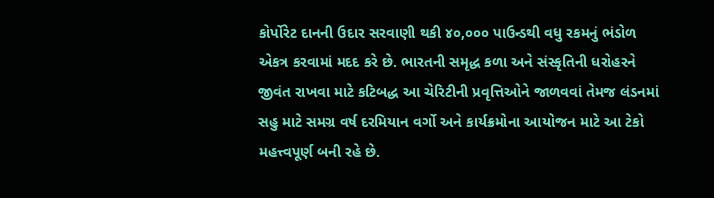કોર્પોરેટ દાનની ઉદાર સરવાણી થકી ૪૦,૦૦૦ પાઉન્ડથી વધુ રકમનું ભંડોળ એકત્ર કરવામાં મદદ કરે છે. ભારતની સમૃદ્ધ કળા અને સંસ્કૃતિની ધરોહરને જીવંત રાખવા માટે કટિબદ્ધ આ ચેરિટીની પ્રવૃત્તિઓને જાળવવાં તેમજ લંડનમાં સહુ માટે સમગ્ર વર્ષ દરમિયાન વર્ગો અને કાર્યક્રમોના આયોજન માટે આ ટેકો મહત્ત્વપૂર્ણ બની રહે છે.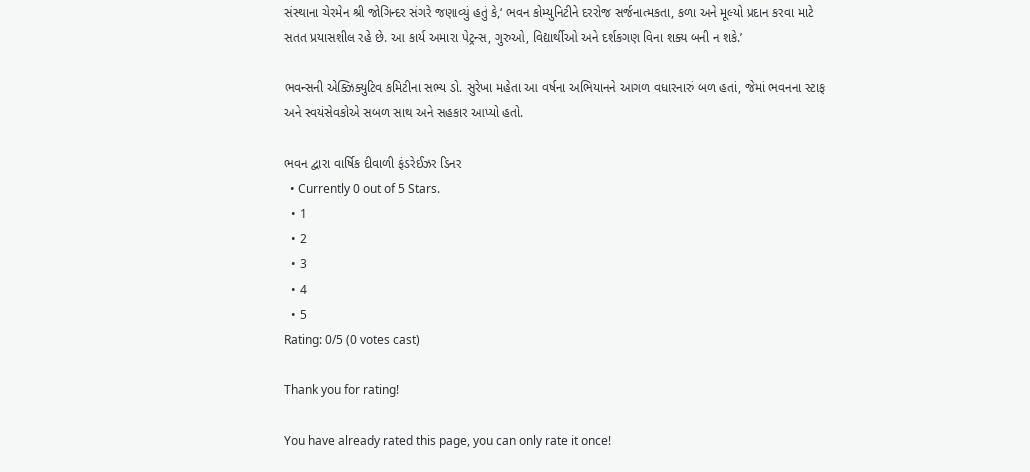સંસ્થાના ચેરમેન શ્રી જોગિન્દર સંગરે જણાવ્યું હતું કે,‘ ભવન કોમ્યુનિટીને દરરોજ સર્જનાત્મકતા, કળા અને મૂલ્યો પ્રદાન કરવા માટે સતત પ્રયાસશીલ રહે છે. આ કાર્ય અમારા પેટ્રન્સ, ગુરુઓ, વિદ્યાર્થીઓ અને દર્શકગણ વિના શક્ય બની ન શકે.’

ભવન્સની એક્ઝિક્યુટિવ કમિટીના સભ્ય ડો. સુરેખા મહેતા આ વર્ષના અભિયાનને આગળ વધારનારું બળ હતાં, જેમાં ભવનના સ્ટાફ અને સ્વયંસેવકોએ સબળ સાથ અને સહકાર આપ્યો હતો.

ભવન દ્વારા વાર્ષિક દીવાળી ફંડરેઈઝર ડિનર
  • Currently 0 out of 5 Stars.
  • 1
  • 2
  • 3
  • 4
  • 5
Rating: 0/5 (0 votes cast)

Thank you for rating!

You have already rated this page, you can only rate it once!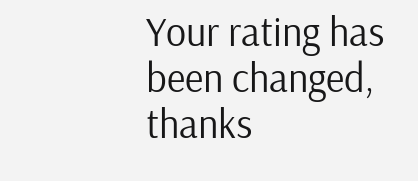Your rating has been changed, thanks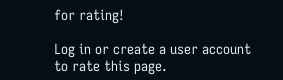for rating!

Log in or create a user account to rate this page.